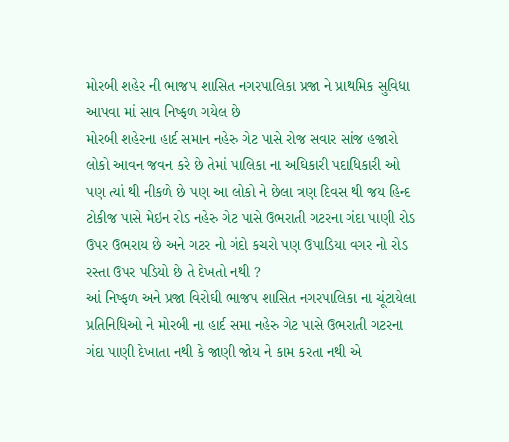મોરબી શહેર ની ભાજપ શાસિત નગરપાલિકા પ્રજા ને પ્રાથમિક સુવિધા આપવા માં સાવ નિષ્ફળ ગયેલ છે
મોરબી શહેરના હાર્દ સમાન નહેરુ ગેટ પાસે રોજ સવાર સાંજ હજારો લોકો આવન જવન કરે છે તેમાં પાલિકા ના અઘિકારી પદાધિકારી ઓ પણ ત્યાં થી નીકળે છે પણ આ લોકો ને છેલા ત્રણ દિવસ થી જય હિન્દ ટોકીજ પાસે મેઇન રોડ નહેરુ ગેટ પાસે ઉભરાતી ગટરના ગંદા પાણી રોડ ઉપર ઉભરાય છે અને ગટર નો ગંદો કચરો પણ ઉપાડિયા વગર નો રોડ રસ્તા ઉપર પડિયો છે તે દેખતો નથી ?
આં નિષ્ફળ અને પ્રજા વિરોઘી ભાજપ શાસિત નગરપાલિકા ના ચૂંટાયેલા પ્રતિનિધિઓ ને મોરબી ના હાર્દ સમા નહેરુ ગેટ પાસે ઉભરાતી ગટરના ગંદા પાણી દેખાતા નથી કે જાણી જોય ને કામ કરતા નથી એ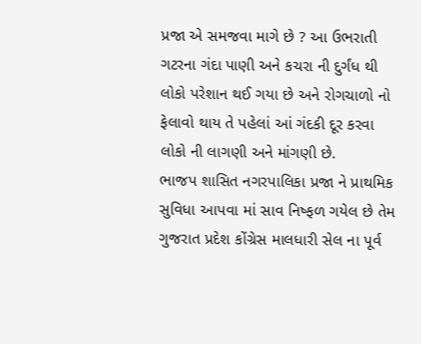પ્રજા એ સમજવા માગે છે ? આ ઉભરાતી ગટરના ગંદા પાણી અને કચરા ની દુર્ગંધ થી લોકો પરેશાન થઈ ગયા છે અને રોગચાળો નો ફેલાવો થાય તે પહેલાં આં ગંદકી દૂર કરવા લોકો ની લાગણી અને માંગણી છે.
ભાજપ શાસિત નગરપાલિકા પ્રજા ને પ્રાથમિક સુવિધા આપવા માં સાવ નિષ્ફળ ગયેલ છે તેમ ગુજરાત પ્રદેશ કોંગ્રેસ માલધારી સેલ ના પૂર્વ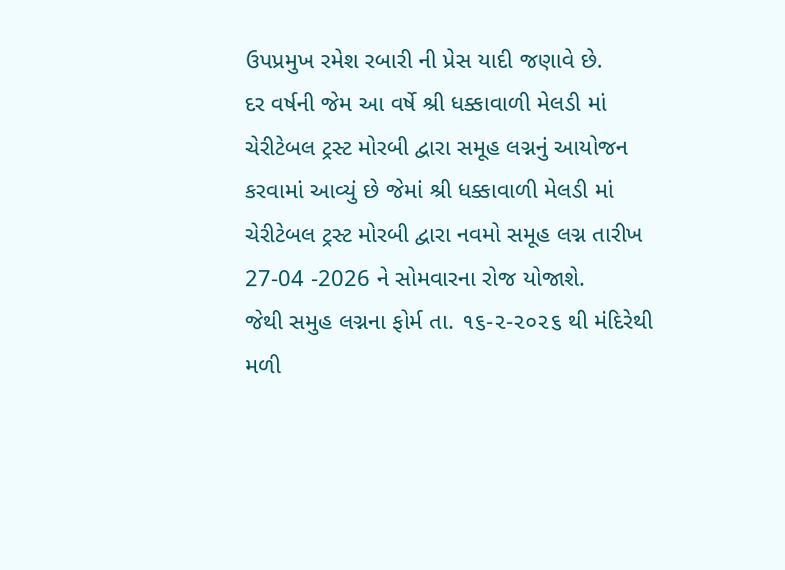ઉપપ્રમુખ રમેશ રબારી ની પ્રેસ યાદી જણાવે છે.
દર વર્ષની જેમ આ વર્ષે શ્રી ધક્કાવાળી મેલડી માં ચેરીટેબલ ટ્રસ્ટ મોરબી દ્વારા સમૂહ લગ્નનું આયોજન કરવામાં આવ્યું છે જેમાં શ્રી ધક્કાવાળી મેલડી માં ચેરીટેબલ ટ્રસ્ટ મોરબી દ્વારા નવમો સમૂહ લગ્ન તારીખ 27-04 -2026 ને સોમવારના રોજ યોજાશે.
જેથી સમુહ લગ્નના ફોર્મ તા. ૧૬-૨-૨૦૨૬ થી મંદિરેથી મળી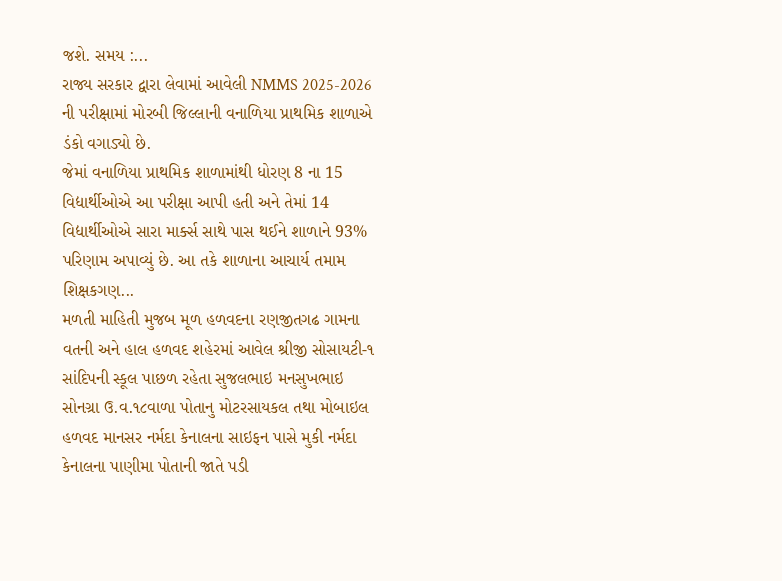જશે. સમય :...
રાજ્ય સરકાર દ્વારા લેવામાં આવેલી NMMS 2025-2026 ની પરીક્ષામાં મોરબી જિલ્લાની વનાળિયા પ્રાથમિક શાળાએ ડંકો વગાડ્યો છે.
જેમાં વનાળિયા પ્રાથમિક શાળામાંથી ધોરણ 8 ના 15 વિદ્યાર્થીઓએ આ પરીક્ષા આપી હતી અને તેમાં 14 વિદ્યાર્થીઓએ સારા માર્ક્સ સાથે પાસ થઈને શાળાને 93% પરિણામ અપાવ્યું છે. આ તકે શાળાના આચાર્ય તમામ શિક્ષકગણ...
મળતી માહિતી મુજબ મૂળ હળવદના રણજીતગઢ ગામના વતની અને હાલ હળવદ શહેરમાં આવેલ શ્રીજી સોસાયટી-૧ સાંદિપની સ્કૂલ પાછળ રહેતા સુજલભાઇ મનસુખભાઇ સોનગ્રા ઉ.વ.૧૮વાળા પોતાનુ મોટરસાયકલ તથા મોબાઇલ હળવદ માનસર નર્મદા કેનાલના સાઇફન પાસે મુકી નર્મદા કેનાલના પાણીમા પોતાની જાતે પડી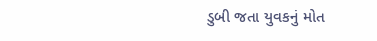ડુબી જતા યુવકનું મોત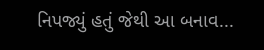નિપજ્યું હતું જેથી આ બનાવ...